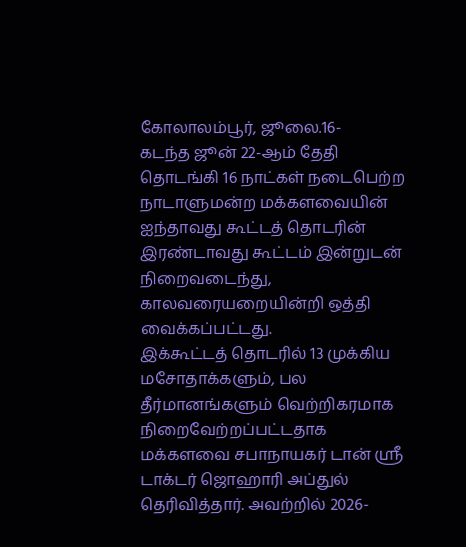கோலாலம்பூர், ஜூலை.16-
கடந்த ஜூன் 22-ஆம் தேதி தொடங்கி 16 நாட்கள் நடைபெற்ற நாடாளுமன்ற மக்களவையின் ஐந்தாவது கூட்டத் தொடரின் இரண்டாவது கூட்டம் இன்றுடன் நிறைவடைந்து, காலவரையறையின்றி ஒத்தி வைக்கப்பட்டது.
இக்கூட்டத் தொடரில் 13 முக்கிய மசோதாக்களும், பல தீர்மானங்களும் வெற்றிகரமாக நிறைவேற்றப்பட்டதாக மக்களவை சபாநாயகர் டான் ஸ்ரீ டாக்டர் ஜொஹாரி அப்துல் தெரிவித்தார். அவற்றில் 2026-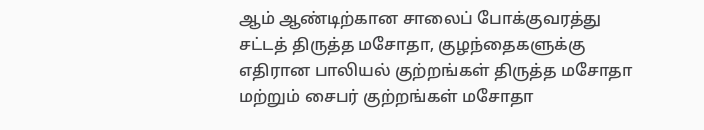ஆம் ஆண்டிற்கான சாலைப் போக்குவரத்து சட்டத் திருத்த மசோதா, குழந்தைகளுக்கு எதிரான பாலியல் குற்றங்கள் திருத்த மசோதா மற்றும் சைபர் குற்றங்கள் மசோதா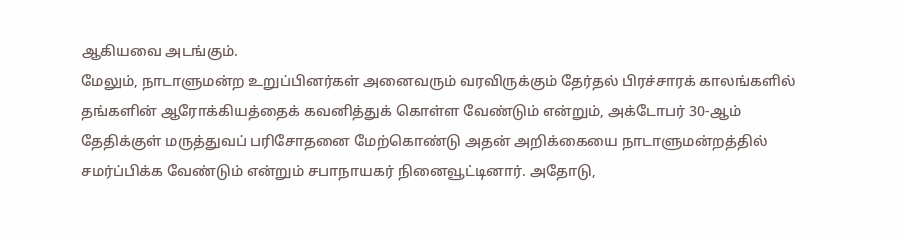ஆகியவை அடங்கும்.
மேலும், நாடாளுமன்ற உறுப்பினர்கள் அனைவரும் வரவிருக்கும் தேர்தல் பிரச்சாரக் காலங்களில் தங்களின் ஆரோக்கியத்தைக் கவனித்துக் கொள்ள வேண்டும் என்றும், அக்டோபர் 30-ஆம் தேதிக்குள் மருத்துவப் பரிசோதனை மேற்கொண்டு அதன் அறிக்கையை நாடாளுமன்றத்தில் சமர்ப்பிக்க வேண்டும் என்றும் சபாநாயகர் நினைவூட்டினார். அதோடு,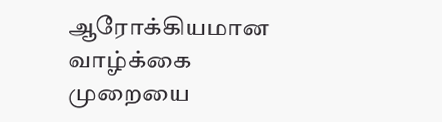ஆரோக்கியமான வாழ்க்கை முறையை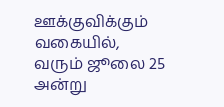ஊக்குவிக்கும் வகையில், வரும் ஜூலை 25 அன்று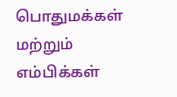பொதுமக்கள் மற்றும் எம்பிக்கள்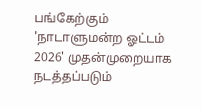பங்கேற்கும் 'நாடாளுமன்ற ஓட்டம் 2026' முதன்முறையாக நடத்தப்படும்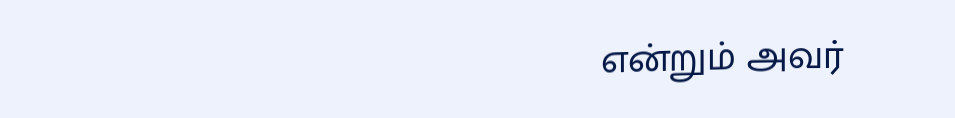என்றும் அவர்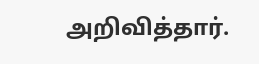அறிவித்தார்.